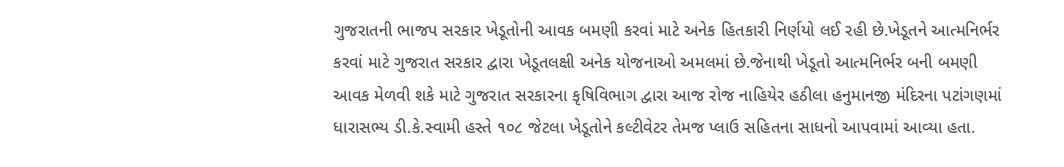ગુજરાતની ભાજપ સરકાર ખેડૂતોની આવક બમણી કરવાં માટે અનેક હિતકારી નિર્ણયો લઈ રહી છે.ખેડૂતને આત્મનિર્ભર કરવાં માટે ગુજરાત સરકાર દ્વારા ખેડૂતલક્ષી અનેક યોજનાઓ અમલમાં છે.જેનાથી ખેડૂતો આત્મનિર્ભર બની બમણી આવક મેળવી શકે માટે ગુજરાત સરકારના કૃષિવિભાગ દ્વારા આજ રોજ નાહિયેર હઠીલા હનુમાનજી મંદિરના પટાંગણમાં ધારાસભ્ય ડી.કે.સ્વામી હસ્તે ૧૦૮ જેટલા ખેડૂતોને કલ્ટીવેટર તેમજ પ્લાઉ સહિતના સાધનો આપવામાં આવ્યા હતા.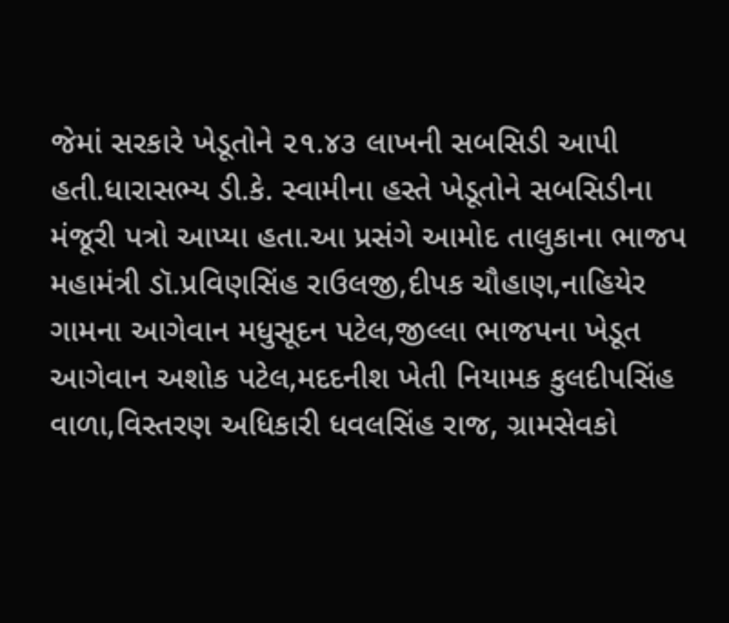જેમાં સરકારે ખેડૂતોને ૨૧.૪૩ લાખની સબસિડી આપી હતી.ધારાસભ્ય ડી.કે. સ્વામીના હસ્તે ખેડૂતોને સબસિડીના મંજૂરી પત્રો આપ્યા હતા.આ પ્રસંગે આમોદ તાલુકાના ભાજપ મહામંત્રી ડૉ.પ્રવિણસિંહ રાઉલજી,દીપક ચૌહાણ,નાહિયેર ગામના આગેવાન મધુસૂદન પટેલ,જીલ્લા ભાજપના ખેડૂત આગેવાન અશોક પટેલ,મદદનીશ ખેતી નિયામક કુલદીપસિંહ વાળા,વિસ્તરણ અધિકારી ધવલસિંહ રાજ, ગ્રામસેવકો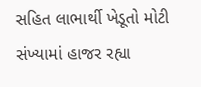સહિત લાભાર્થી ખેડૂતો મોટી સંખ્યામાં હાજર રહ્યા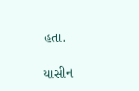હતા.

યાસીન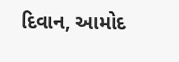દિવાન, આમોદ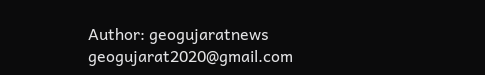Author: geogujaratnews
geogujarat2020@gmail.com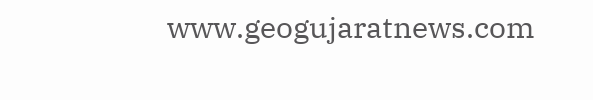www.geogujaratnews.com